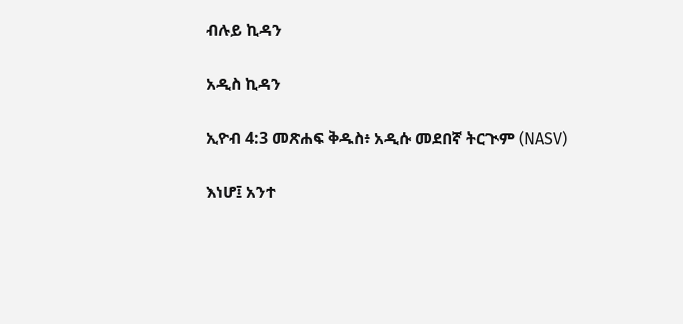ብሉይ ኪዳን

አዲስ ኪዳን

ኢዮብ 4:3 መጽሐፍ ቅዱስ፥ አዲሱ መደበኛ ትርጒም (NASV)

እነሆ፤ አንተ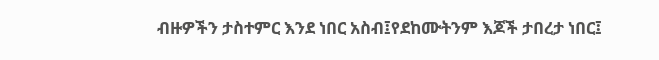ብዙዎችን ታስተምር እንደ ነበር አስብ፤የደከሙትንም እጆች ታበረታ ነበር፤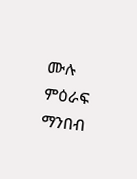ሙሉ ምዕራፍ ማንበብ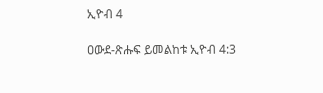ኢዮብ 4

ዐውደ-ጽሑፍ ይመልከቱ ኢዮብ 4:3